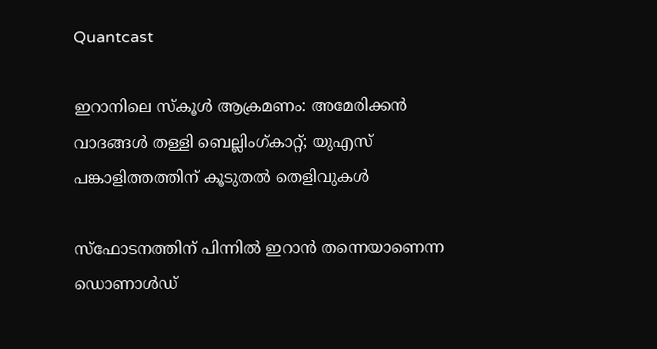Quantcast

ഇറാനിലെ സ്കൂൾ ആക്രമണം: അമേരിക്കൻ വാദങ്ങൾ തള്ളി ബെല്ലിംഗ്കാറ്റ്; യുഎസ് പങ്കാളിത്തത്തിന് കൂടുതൽ തെളിവുകൾ

സ്ഫോടനത്തിന് പിന്നിൽ ഇറാൻ തന്നെയാണെന്ന ഡൊണാൾഡ്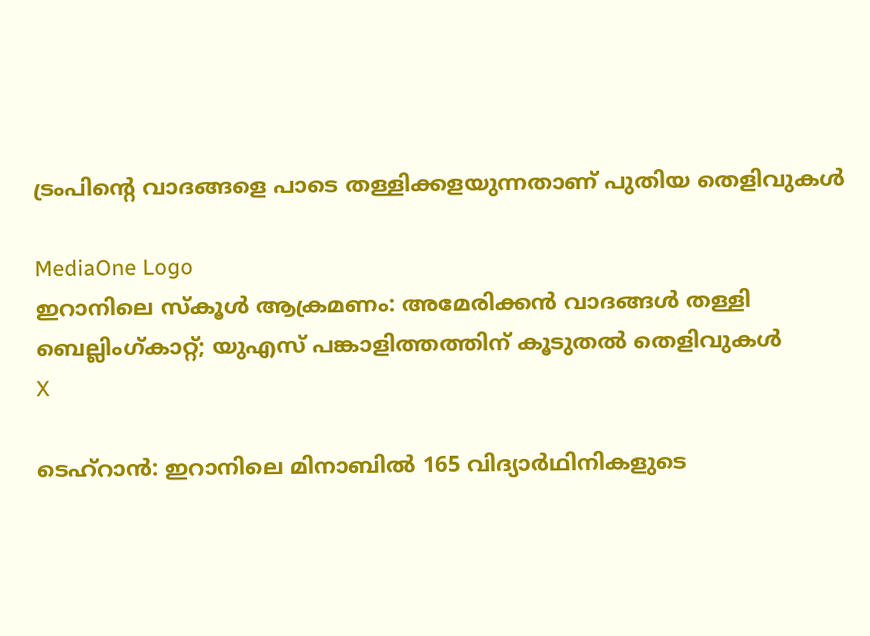ട്രംപിന്റെ വാദങ്ങളെ പാടെ തള്ളിക്കളയുന്നതാണ് പുതിയ തെളിവുകൾ

MediaOne Logo
ഇറാനിലെ സ്കൂൾ ആക്രമണം: അമേരിക്കൻ വാദങ്ങൾ തള്ളി ബെല്ലിംഗ്കാറ്റ്; യുഎസ് പങ്കാളിത്തത്തിന് കൂടുതൽ തെളിവുകൾ
X

ടെഹ്റാൻ: ഇറാനിലെ മിനാബിൽ 165 വിദ്യാർഥിനികളുടെ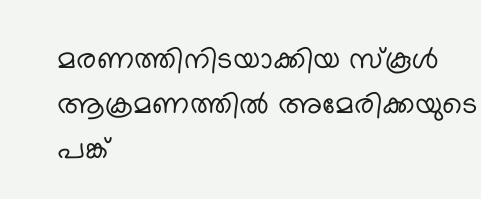മരണത്തിനിടയാക്കിയ സ്‌കൂൾ ആക്രമണത്തിൽ അമേരിക്കയുടെ പങ്ക്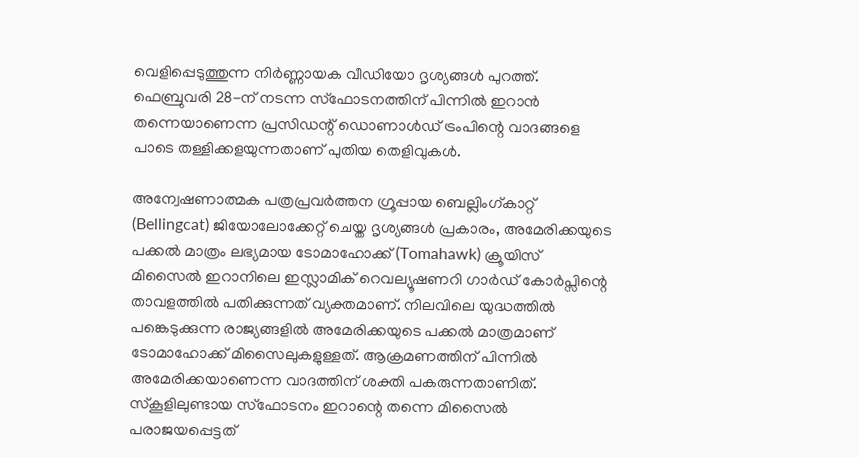വെളിപ്പെടുത്തുന്ന നിർണ്ണായക വീഡിയോ ദൃശ്യങ്ങൾ പുറത്ത്. ഫെബ്രുവരി 28-ന് നടന്ന സ്ഫോടനത്തിന് പിന്നിൽ ഇറാൻ തന്നെയാണെന്ന പ്രസിഡന്റ് ഡൊണാൾഡ് ട്രംപിന്റെ വാദങ്ങളെ പാടെ തള്ളിക്കളയുന്നതാണ് പുതിയ തെളിവുകൾ.

അന്വേഷണാത്മക പത്രപ്രവർത്തന ഗ്രൂപ്പായ ബെല്ലിംഗ്കാറ്റ് (Bellingcat) ജിയോലോക്കേറ്റ് ചെയ്ത ദൃശ്യങ്ങൾ പ്രകാരം, അമേരിക്കയുടെ പക്കൽ മാത്രം ലഭ്യമായ ടോമാഹോക്ക് (Tomahawk) ക്രൂയിസ് മിസൈൽ ഇറാനിലെ ഇസ്ലാമിക് റെവല്യൂഷണറി ഗാർഡ് കോർപ്സിന്റെ താവളത്തിൽ പതിക്കുന്നത് വ്യക്തമാണ്. നിലവിലെ യുദ്ധത്തിൽ പങ്കെടുക്കുന്ന രാജ്യങ്ങളിൽ അമേരിക്കയുടെ പക്കൽ മാത്രമാണ് ടോമാഹോക്ക് മിസൈലുകളുള്ളത്. ആക്രമണത്തിന് പിന്നിൽ അമേരിക്കയാണെന്ന വാദത്തിന് ശക്തി പകരുന്നതാണിത്. സ്‌കൂളിലുണ്ടായ സ്ഫോടനം ഇറാന്റെ തന്നെ മിസൈൽ പരാജയപ്പെട്ടത്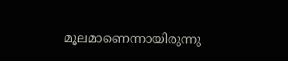മൂലമാണെന്നായിരുന്നു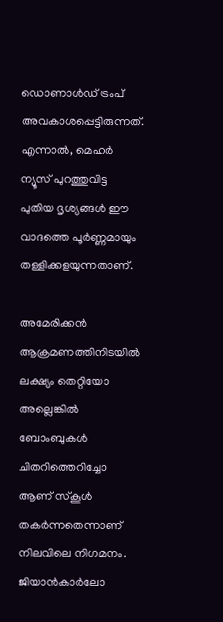ഡൊണാൾഡ് ട്രംപ് അവകാശപ്പെട്ടിരുന്നത്. എന്നാൽ, മെഹർ ന്യൂസ് പുറത്തുവിട്ട പുതിയ ദൃശ്യങ്ങൾ ഈ വാദത്തെ പൂർണ്ണമായും തള്ളിക്കളയുന്നതാണ്.

അമേരിക്കൻ ആക്രമണത്തിനിടയിൽ ലക്ഷ്യം തെറ്റിയോ അല്ലെങ്കിൽ ബോംബുകൾ ചിതറിത്തെറിച്ചോ ആണ് സ്കൂൾ തകർന്നതെന്നാണ് നിലവിലെ നിഗമനം. ജിയാൻകാർലോ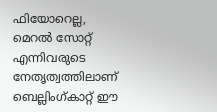ഫിയോറെല്ല, മെറൽ സോറ്റ് എന്നിവരുടെ നേതൃത്വത്തിലാണ് ബെല്ലിംഗ്കാറ്റ് ഈ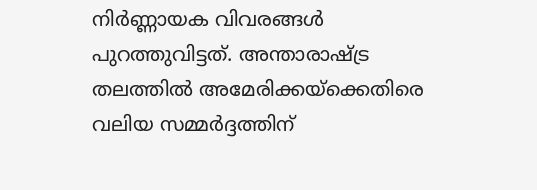നിർണ്ണായക വിവരങ്ങൾ പുറത്തുവിട്ടത്. അന്താരാഷ്ട്ര തലത്തിൽ അമേരിക്കയ്ക്കെതിരെ വലിയ സമ്മർദ്ദത്തിന്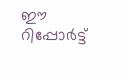ഈ റിപ്പോർട്ട്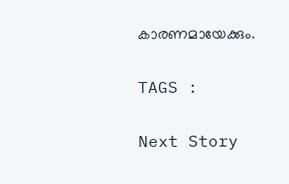കാരണമായേക്കും.

TAGS :

Next Story